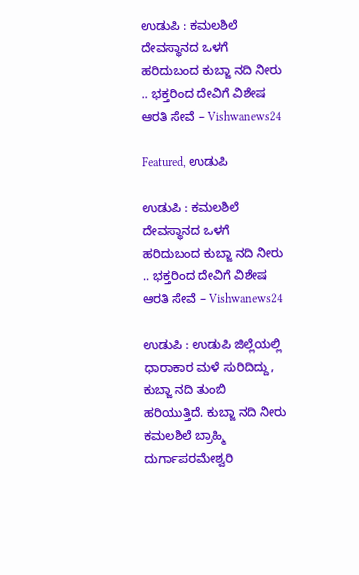ಉಡುಪಿ : ಕಮಲಶಿಲೆ ದೇವಸ್ಥಾನದ ಒಳಗೆ ಹರಿದುಬಂದ ಕುಬ್ಜಾ ನದಿ ನೀರು .. ಭಕ್ತರಿಂದ ದೇವಿಗೆ ವಿಶೇಷ ಆರತಿ ಸೇವೆ – Vishwanews24

Featured, ಉಡುಪಿ

ಉಡುಪಿ : ಕಮಲಶಿಲೆ ದೇವಸ್ಥಾನದ ಒಳಗೆ ಹರಿದುಬಂದ ಕುಬ್ಜಾ ನದಿ ನೀರು .. ಭಕ್ತರಿಂದ ದೇವಿಗೆ ವಿಶೇಷ ಆರತಿ ಸೇವೆ – Vishwanews24

ಉಡುಪಿ : ಉಡುಪಿ ಜಿಲ್ಲೆಯಲ್ಲಿ ಧಾರಾಕಾರ ಮಳೆ ಸುರಿದಿದ್ದು, ಕುಬ್ಜಾ ನದಿ ತುಂಬಿ ಹರಿಯುತ್ತಿದೆ. ಕುಬ್ಜಾ ನದಿ ನೀರು ಕಮಲಶಿಲೆ ಬ್ರಾಹ್ಮಿ ದುರ್ಗಾಪರಮೇಶ್ವರಿ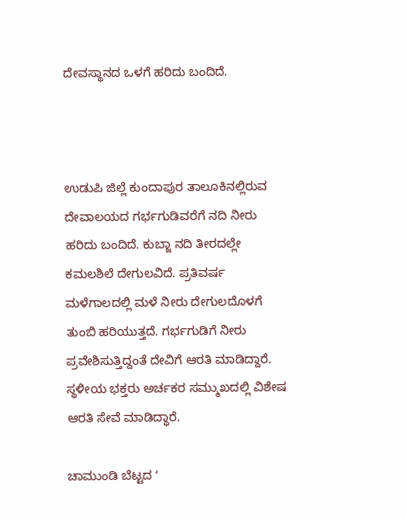ದೇವಸ್ಥಾನದ ಒಳಗೆ ಹರಿದು ಬಂದಿದೆ.



ಉಡುಪಿ ಜಿಲ್ಲೆ ಕುಂದಾಪುರ ತಾಲೂಕಿನಲ್ಲಿರುವ ದೇವಾಲಯದ ಗರ್ಭಗುಡಿವರೆಗೆ ನದಿ ನೀರು ಹರಿದು ಬಂದಿದೆ. ಕುಬ್ಜಾ ನದಿ ತೀರದಲ್ಲೇ ಕಮಲಶಿಲೆ ದೇಗುಲವಿದೆ. ಪ್ರತಿವರ್ಷ ಮಳೆಗಾಲದಲ್ಲಿ ಮಳೆ ನೀರು ದೇಗುಲದೊಳಗೆ ತುಂಬಿ ಹರಿಯುತ್ತದೆ. ಗರ್ಭಗುಡಿಗೆ ನೀರು ಪ್ರವೇಶಿಸುತ್ತಿದ್ದಂತೆ ದೇವಿಗೆ ಆರತಿ ಮಾಡಿದ್ದಾರೆ. ಸ್ಥಳೀಯ ಭಕ್ತರು ಅರ್ಚಕರ ಸಮ್ಮುಖದಲ್ಲಿ ವಿಶೇಷ ಆರತಿ ಸೇವೆ ಮಾಡಿದ್ಧಾರೆ.

ಚಾಮುಂಡಿ ಬೆಟ್ಟದ ʻ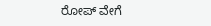ರೋಪ್ ವೇಗೆ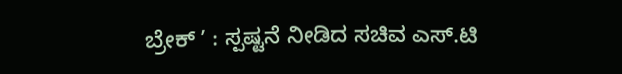ಬ್ರೇಕ್‌ ʼ : ಸ್ಪಷ್ಟನೆ ನೀಡಿದ ಸಚಿವ ಎಸ್‌.ಟಿ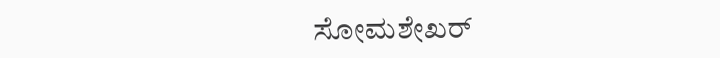ಸೋಮಶೇಖರ್‌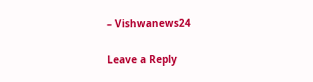– Vishwanews24

Leave a Reply